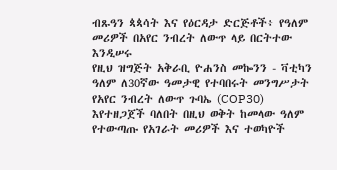ብጹዓን ጳጳሳት እና የዕርዳታ ድርጅቶች፥ የዓለም መሪዎች በአየር ንብረት ለውጥ ላይ በርትተው እንዲሠሩ
የዚህ ዝግጅት አቅራቢ ዮሐንስ መኰንን - ቫቲካን
ዓለም ለ30ኛው ዓመታዊ የተባበሩት መንግሥታት የአየር ንብረት ለውጥ ጉባኤ (COP30) እየተዘጋጀች ባለበት በዚህ ወቅት ከመላው ዓለም የተውጣጡ የአገራት መሪዎች እና ተወካዮች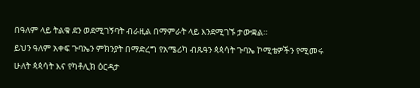በዓለም ላይ ትልቁ ደን ወደሚገኝባት ብራዚል በማምራት ላይ እንደሚገኙ ታውቋል።
ይህን ዓለም አቀፍ ጉባኤን ምክንያት በማድረግ የአሜሪካ ብጹዓን ጳጳሳት ጉባኤ ኮሚቴዎችን የሚመሩ ሁለት ጳጳሳት እና የካቶሊክ ዕርዳታ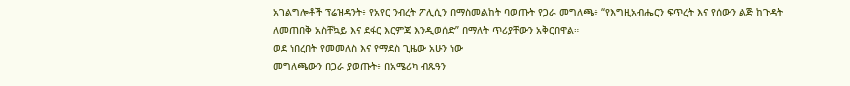አገልግሎቶች ፕሬዝዳንት፥ የአየር ንብረት ፖሊሲን በማስመልከት ባወጡት የጋራ መግለጫ፥ “የእግዚአብሔርን ፍጥረት እና የሰውን ልጅ ከጉዳት ለመጠበቅ አስቸኳይ እና ደፋር እርምጃ እንዲወሰድ” በማለት ጥሪያቸውን አቅርበዋል።
ወደ ነበረበት የመመለስ እና የማደስ ጊዜው አሁን ነው
መግለጫውን በጋራ ያወጡት፥ በአሜሪካ ብጹዓን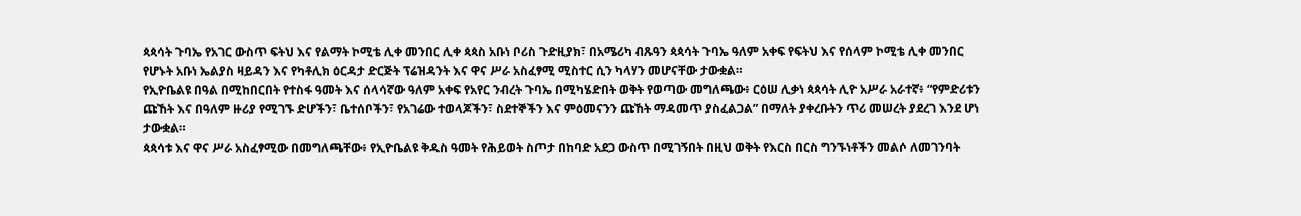ጳጳሳት ጉባኤ የአገር ውስጥ ፍትህ እና የልማት ኮሚቴ ሊቀ መንበር ሊቀ ጳጳስ አቡነ ቦሪስ ጉድዚያክ፣ በአሜሪካ ብጹዓን ጳጳሳት ጉባኤ ዓለም አቀፍ የፍትህ እና የሰላም ኮሚቴ ሊቀ መንበር የሆኑት አቡነ ኤልያስ ዛይዳን እና የካቶሊክ ዕርዳታ ድርጅት ፕሬዝዳንት እና ዋና ሥራ አስፈፃሚ ሚስተር ሲን ካላሃን መሆናቸው ታውቋል።
የኢዮቤልዩ በዓል በሚከበርበት የተስፋ ዓመት እና ሰላሳኛው ዓለም አቀፍ የአየር ንብረት ጉባኤ በሚካሄድበት ወቅት የወጣው መግለጫው፥ ርዕሠ ሊቃነ ጳጳሳት ሊዮ አሥራ አራተኛ፥ “የምድሪቱን ጩኸት እና በዓለም ዙሪያ የሚገኙ ድሆችን፣ ቤተሰቦችን፣ የአገሬው ተወላጆችን፣ ስደተኞችን እና ምዕመናንን ጩኸት ማዳመጥ ያስፈልጋል” በማለት ያቀረቡትን ጥሪ መሠረት ያደረገ እንደ ሆነ ታውቋል።
ጳጳሳቱ እና ዋና ሥራ አስፈፃሚው በመግለጫቸው፥ የኢዮቤልዩ ቅዱስ ዓመት የሕይወት ስጦታ በከባድ አደጋ ውስጥ በሚገኝበት በዚህ ወቅት የእርስ በርስ ግንኙነቶችን መልሶ ለመገንባት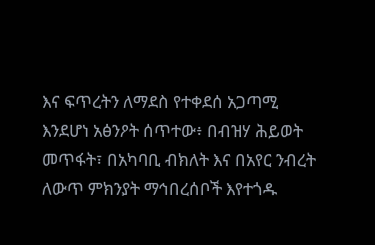እና ፍጥረትን ለማደስ የተቀደሰ አጋጣሚ እንደሆነ አፅንዖት ሰጥተው፥ በብዝሃ ሕይወት መጥፋት፣ በአካባቢ ብክለት እና በአየር ንብረት ለውጥ ምክንያት ማኅበረሰቦች እየተጎዱ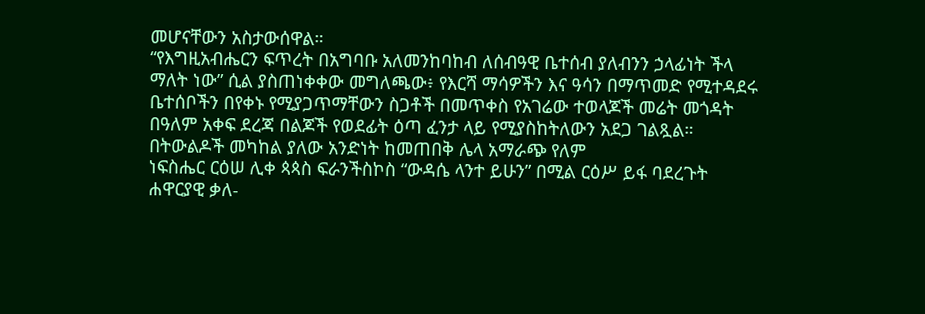መሆናቸውን አስታውሰዋል።
“የእግዚአብሔርን ፍጥረት በአግባቡ አለመንከባከብ ለሰብዓዊ ቤተሰብ ያለብንን ኃላፊነት ችላ ማለት ነው” ሲል ያስጠነቀቀው መግለጫው፥ የእርሻ ማሳዎችን እና ዓሳን በማጥመድ የሚተዳደሩ ቤተሰቦችን በየቀኑ የሚያጋጥማቸውን ስጋቶች በመጥቀስ የአገሬው ተወላጆች መሬት መጎዳት በዓለም አቀፍ ደረጃ በልጆች የወደፊት ዕጣ ፈንታ ላይ የሚያስከትለውን አደጋ ገልጿል።
በትውልዶች መካከል ያለው አንድነት ከመጠበቅ ሌላ አማራጭ የለም
ነፍስሔር ርዕሠ ሊቀ ጳጳስ ፍራንችስኮስ “ውዳሴ ላንተ ይሁን” በሚል ርዕሥ ይፋ ባደረጉት ሐዋርያዊ ቃለ-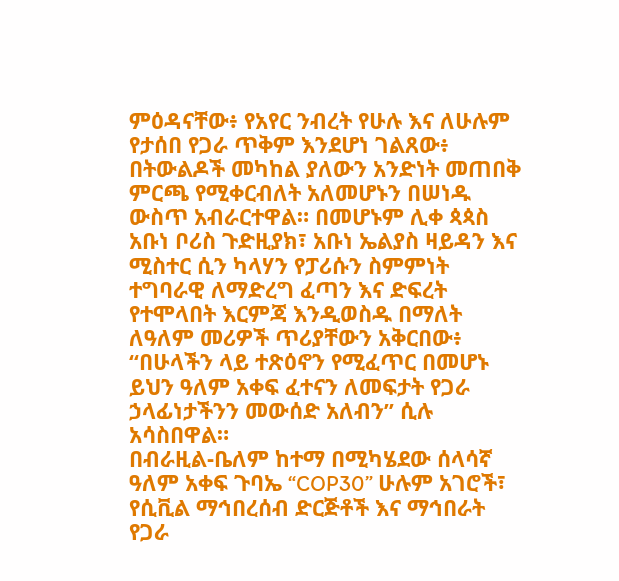ምዕዳናቸው፥ የአየር ንብረት የሁሉ እና ለሁሉም የታሰበ የጋራ ጥቅም እንደሆነ ገልጸው፥ በትውልዶች መካከል ያለውን አንድነት መጠበቅ ምርጫ የሚቀርብለት አለመሆኑን በሠነዱ ውስጥ አብራርተዋል። በመሆኑም ሊቀ ጳጳስ አቡነ ቦሪስ ጉድዚያክ፣ አቡነ ኤልያስ ዛይዳን እና ሚስተር ሲን ካላሃን የፓሪሱን ስምምነት ተግባራዊ ለማድረግ ፈጣን እና ድፍረት የተሞላበት እርምጃ እንዲወስዱ በማለት ለዓለም መሪዎች ጥሪያቸውን አቅርበው፥ “በሁላችን ላይ ተጽዕኖን የሚፈጥር በመሆኑ ይህን ዓለም አቀፍ ፈተናን ለመፍታት የጋራ ኃላፊነታችንን መውሰድ አለብን” ሲሉ አሳስበዋል።
በብራዚል-ቤለም ከተማ በሚካሄደው ሰላሳኛ ዓለም አቀፍ ጉባኤ “COP30” ሁሉም አገሮች፣ የሲቪል ማኅበረሰብ ድርጅቶች እና ማኅበራት የጋራ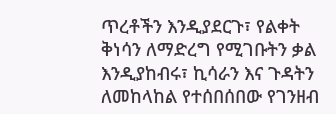ጥረቶችን እንዲያደርጉ፣ የልቀት ቅነሳን ለማድረግ የሚገቡትን ቃል እንዲያከብሩ፣ ኪሳራን እና ጉዳትን ለመከላከል የተሰበሰበው የገንዘብ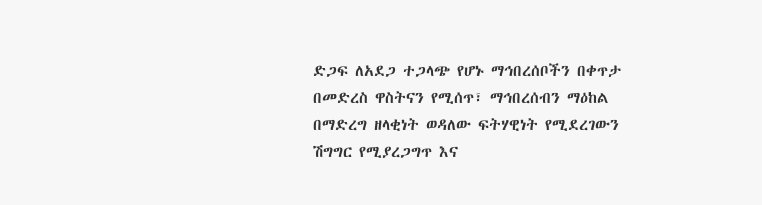ድጋፍ ለአደጋ ተጋላጭ የሆኑ ማኅበረሰቦችን በቀጥታ በመድረስ ዋስትናን የሚሰጥ፣ ማኅበረሰብን ማዕከል በማድረግ ዘላቂነት ወዳለው ፍትሃዊነት የሚደረገውን ሽግግር የሚያረጋግጥ እና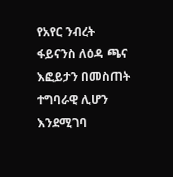የአየር ንብረት ፋይናንስ ለዕዳ ጫና እፎይታን በመስጠት ተግባራዊ ሊሆን እንደሚገባ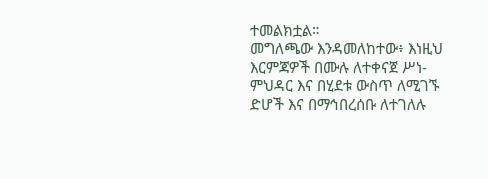ተመልክቷል።
መግለጫው እንዳመለከተው፥ እነዚህ እርምጃዎች በሙሉ ለተቀናጀ ሥነ-ምህዳር እና በሂደቱ ውስጥ ለሚገኙ ድሆች እና በማኅበረሰቡ ለተገለሉ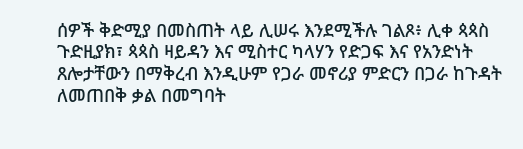ሰዎች ቅድሚያ በመስጠት ላይ ሊሠሩ እንደሚችሉ ገልጾ፥ ሊቀ ጳጳስ ጉድዚያክ፣ ጳጳስ ዛይዳን እና ሚስተር ካላሃን የድጋፍ እና የአንድነት ጸሎታቸውን በማቅረብ እንዲሁም የጋራ መኖሪያ ምድርን በጋራ ከጉዳት ለመጠበቅ ቃል በመግባት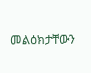መልዕክታቸውን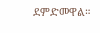ደምድመዋል።